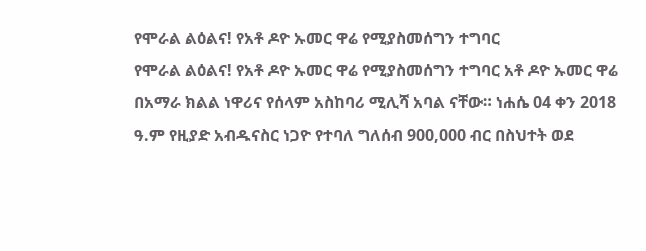የሞራል ልዕልና! የአቶ ዶዮ ኡመር ዋሬ የሚያስመሰግን ተግባር
የሞራል ልዕልና! የአቶ ዶዮ ኡመር ዋሬ የሚያስመሰግን ተግባር አቶ ዶዮ ኡመር ዋሬ በአማራ ክልል ነዋሪና የሰላም አስከባሪ ሚሊሻ አባል ናቸው። ነሐሴ 04 ቀን 2018 ዓ.ም የዚያድ አብዱናስር ነጋዮ የተባለ ግለሰብ 900,000 ብር በስህተት ወደ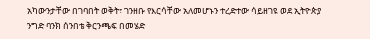አካውንታቸው በገባበት ወቅት፣ ገንዘቡ የእርሳቸው አለመሆኑን ተረድተው ሳይዘገዩ ወደ ኢትዮጵያ ንግድ ባንክ ሰንበቴ ቅርንጫፍ በመሄድ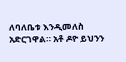ለባለቤቱ እንዲመለስ አድርገዋል። አቶ ዶዮ ይህንን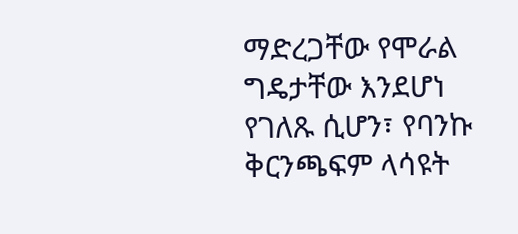ማድረጋቸው የሞራል ግዴታቸው እንደሆነ የገለጹ ሲሆን፣ የባንኩ ቅርንጫፍም ላሳዩት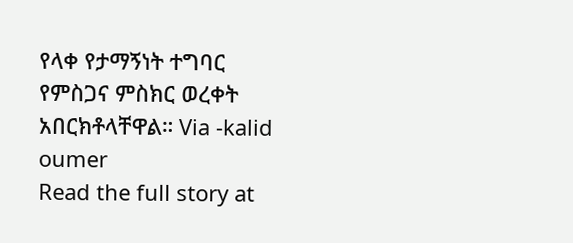የላቀ የታማኝነት ተግባር የምስጋና ምስክር ወረቀት አበርክቶላቸዋል። Via -kalid oumer
Read the full story at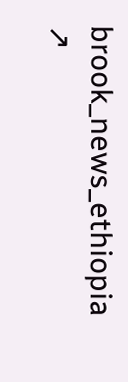brook_news_ethiopia ↗